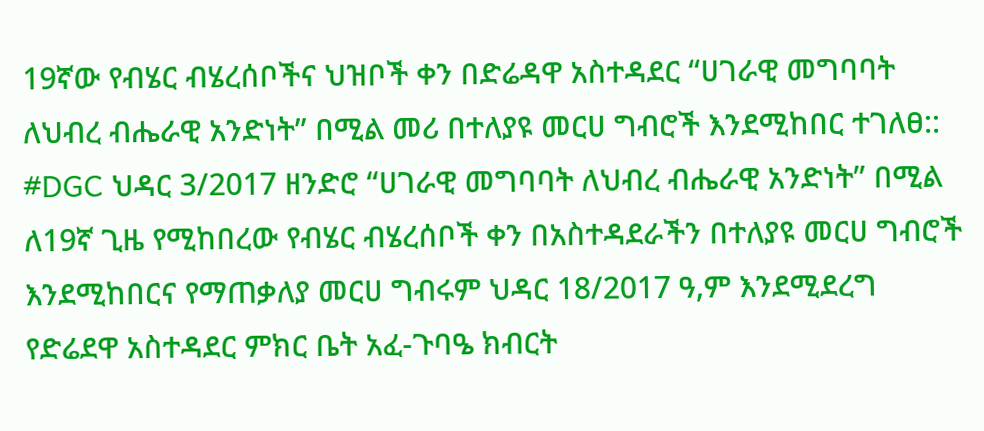19ኛው የብሄር ብሄረሰቦችና ህዝቦች ቀን በድሬዳዋ አስተዳደር “ሀገራዊ መግባባት ለህብረ ብሔራዊ አንድነት” በሚል መሪ በተለያዩ መርሀ ግብሮች እንደሚከበር ተገለፀ::
#DGC ህዳር 3/2017 ዘንድሮ “ሀገራዊ መግባባት ለህብረ ብሔራዊ አንድነት” በሚል ለ19ኛ ጊዜ የሚከበረው የብሄር ብሄረሰቦች ቀን በአስተዳደራችን በተለያዩ መርሀ ግብሮች እንደሚከበርና የማጠቃለያ መርሀ ግብሩም ህዳር 18/2017 ዓ,ም እንደሚደረግ የድሬደዋ አስተዳደር ምክር ቤት አፈ-ጉባዔ ክብርት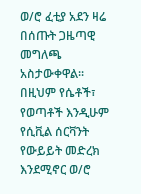ወ/ሮ ፈቲያ አደን ዛሬ በሰጡት ጋዜጣዊ መግለጫ አስታውቀዋል፡፡ በዚህም የሴቶች፣ የወጣቶች እንዲሁም የሲቪል ሰርቫንት የውይይት መድረክ እንደሚኖር ወ/ሮ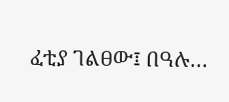ፈቲያ ገልፀው፤ በዓሉ…